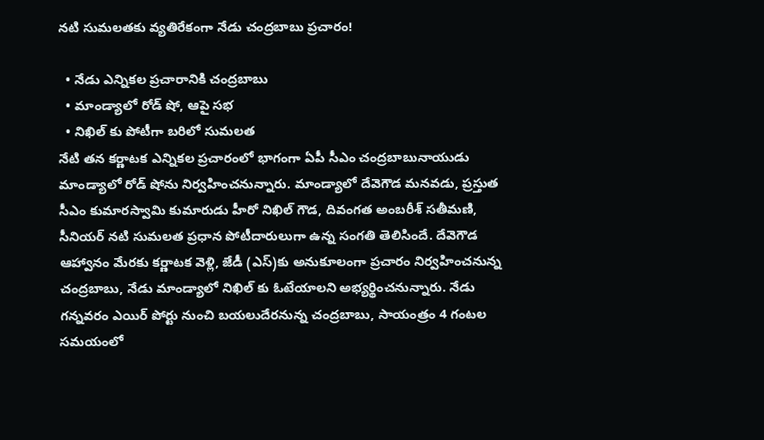నటి సుమలతకు వ్యతిరేకంగా నేడు చంద్రబాబు ప్రచారం!

  • నేడు ఎన్నికల ప్రచారానికి చంద్రబాబు
  • మాండ్యాలో రోడ్ షో, ఆపై సభ
  • నిఖిల్ కు పోటీగా బరిలో సుమలత
నేటి తన కర్ణాటక ఎన్నికల ప్రచారంలో భాగంగా ఏపీ సీఎం చంద్రబాబునాయుడు మాండ్యాలో రోడ్ షోను నిర్వహించనున్నారు. మాండ్యాలో దేవెగౌడ మనవడు, ప్రస్తుత సీఎం కుమారస్వామి కుమారుడు హీరో నిఖిల్ గౌడ, దివంగత అంబరీశ్ సతీమణి, సీనియర్ నటి సుమలత ప్రధాన పోటీదారులుగా ఉన్న సంగతి తెలిసిందే. దేవెగౌడ ఆహ్వానం మేరకు కర్ణాటక వెళ్లి, జేడీ (ఎస్)కు అనుకూలంగా ప్రచారం నిర్వహించనున్న చంద్రబాబు, నేడు మాండ్యాలో నిఖిల్ కు ఓటేయాలని అభ్యర్థించనున్నారు. నేడు గన్నవరం ఎయిర్ పోర్టు నుంచి బయలుదేరనున్న చంద్రబాబు, సాయంత్రం 4 గంటల సమయంలో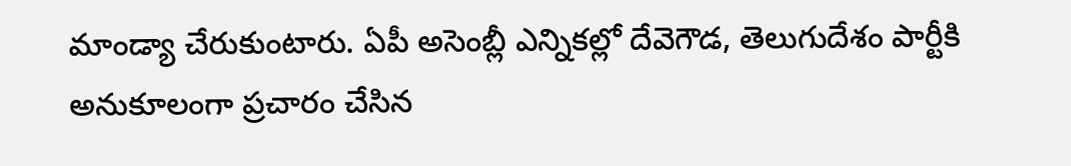మాండ్యా చేరుకుంటారు. ఏపీ అసెంబ్లీ ఎన్నికల్లో దేవెగౌడ, తెలుగుదేశం పార్టీకి అనుకూలంగా ప్రచారం చేసిన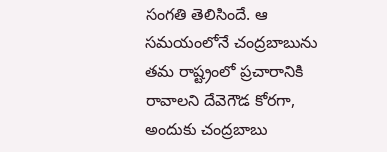సంగతి తెలిసిందే. ఆ సమయంలోనే చంద్రబాబును తమ రాష్ట్రంలో ప్రచారానికి రావాలని దేవెగౌడ కోరగా, అందుకు చంద్రబాబు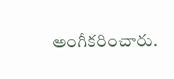అంగీకరించారు.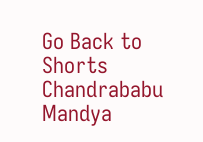Go Back to Shorts
Chandrababu
Mandya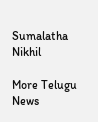Sumalatha
Nikhil

More Telugu News